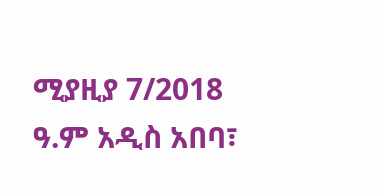ሚያዚያ 7/2018 ዓ.ም አዲስ አበባ፣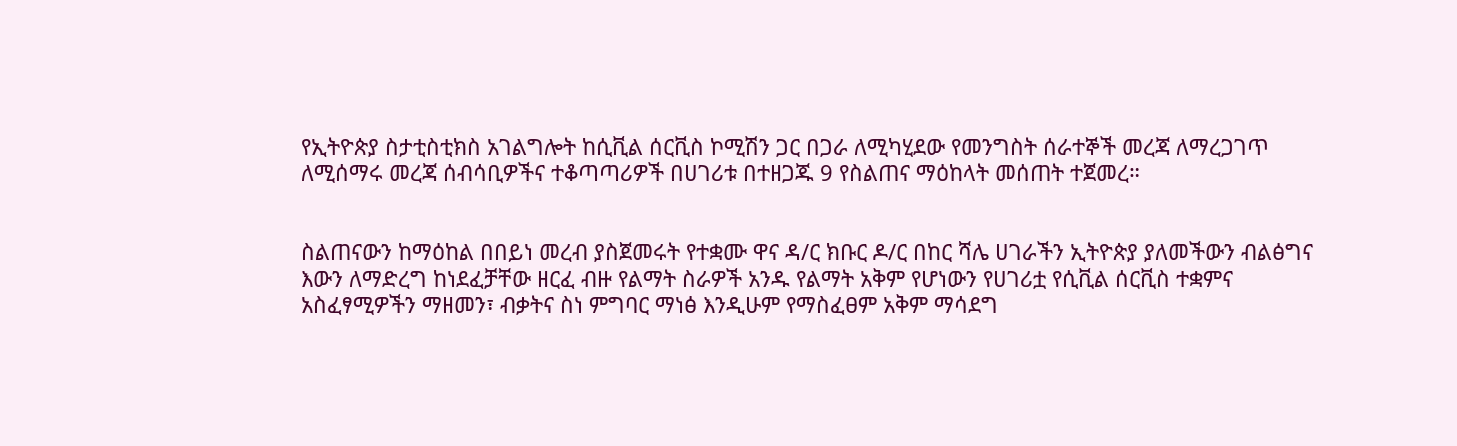የኢትዮጵያ ስታቲስቲክስ አገልግሎት ከሲቪል ሰርቪስ ኮሚሽን ጋር በጋራ ለሚካሂደው የመንግስት ሰራተኞች መረጃ ለማረጋገጥ ለሚሰማሩ መረጃ ሰብሳቢዎችና ተቆጣጣሪዎች በሀገሪቱ በተዘጋጁ 9 የስልጠና ማዕከላት መሰጠት ተጀመረ።


ስልጠናውን ከማዕከል በበይነ መረብ ያስጀመሩት የተቋሙ ዋና ዳ/ር ክቡር ዶ/ር በከር ሻሌ ሀገራችን ኢትዮጵያ ያለመችውን ብልፅግና እውን ለማድረግ ከነደፈቻቸው ዘርፈ ብዙ የልማት ስራዎች አንዱ የልማት አቅም የሆነውን የሀገሪቷ የሲቪል ሰርቪስ ተቋምና አስፈፃሚዎችን ማዘመን፣ ብቃትና ስነ ምግባር ማነፅ እንዲሁም የማስፈፀም አቅም ማሳደግ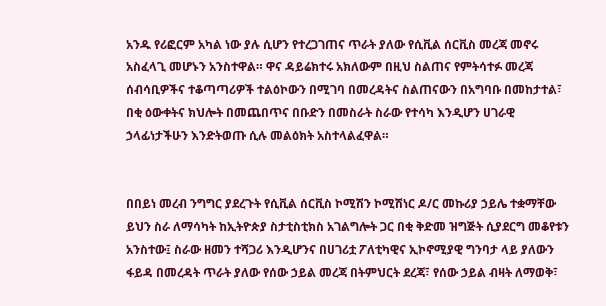አንዱ የሪፎርም አካል ነው ያሉ ሲሆን የተረጋገጠና ጥራት ያለው የሲቪል ሰርቪስ መረጃ መኖሩ አስፈላጊ መሆኑን አንስተዋል። ዋና ዳይሬክተሩ አክለውም በዚህ ስልጠና የምትሳተፉ መረጃ ሰብሳቢዎችና ተቆጣጣሪዎች ተልዕኮውን በሚገባ በመረዳትና ስልጠናውን በአግባቡ በመከታተል፣ በቂ ዕውቀትና ክህሎት በመጨበጥና በቡድን በመስራት ስራው የተሳካ እንዲሆን ሀገራዊ ኃላፊነታችሁን እንድትወጡ ሲሉ መልዕክት አስተላልፈዋል።


በበይነ መረብ ንግግር ያደረጉት የሲቪል ሰርቪስ ኮሚሽን ኮሚሽነር ዶ/ር መኩሪያ ኃይሌ ተቋማቸው ይህን ስራ ለማሳካት ከኢትዮጵያ ስታቲስቲክስ አገልግሎት ጋር በቂ ቅድመ ዝግጅት ሲያደርግ መቆየቱን አንስተው፤ ስራው ዘመን ተሻጋሪ እንዲሆንና በሀገሪቷ ፖለቲካዊና ኢኮኖሚያዊ ግንባታ ላይ ያለውን ፋይዳ በመረዳት ጥራት ያለው የሰው ኃይል መረጃ በትምህርት ደረጃ፣ የሰው ኃይል ብዛት ለማወቅ፣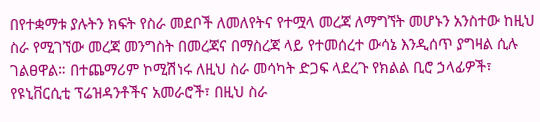በየተቋማቱ ያሉትን ክፍት የስራ መደቦች ለመለየትና የተሟላ መረጃ ለማግኘት መሆኑን አንስተው ከዚህ ስራ የሚገኘው መረጃ መንግስት በመረጃና በማስረጃ ላይ የተመሰረተ ውሳኔ እንዲሰጥ ያግዛል ሲሉ ገልፀዋል። በተጨማሪም ኮሚሽነሩ ለዚህ ስራ መሳካት ድጋፍ ላደረጉ የክልል ቢሮ ኃላፊዎች፣ የዩኒቨርሲቲ ፕሬዝዳንቶችና አመራሮች፣ በዚህ ስራ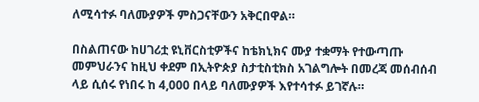ለሚሳተፉ ባለሙያዎች ምስጋናቸውን አቅርበዋል።

በስልጠናው ከሀገሪቷ ዩኒቨርስቲዎችና ከቴክኒክና ሙያ ተቋማት የተውጣጡ መምህራንና ከዚህ ቀደም በኢትዮጵያ ስታቲስቲክስ አገልግሎት በመረጃ መሰብሰብ ላይ ሲሰሩ የነበሩ ከ 4,000 በላይ ባለሙያዎች እየተሳተፉ ይገኛሉ።